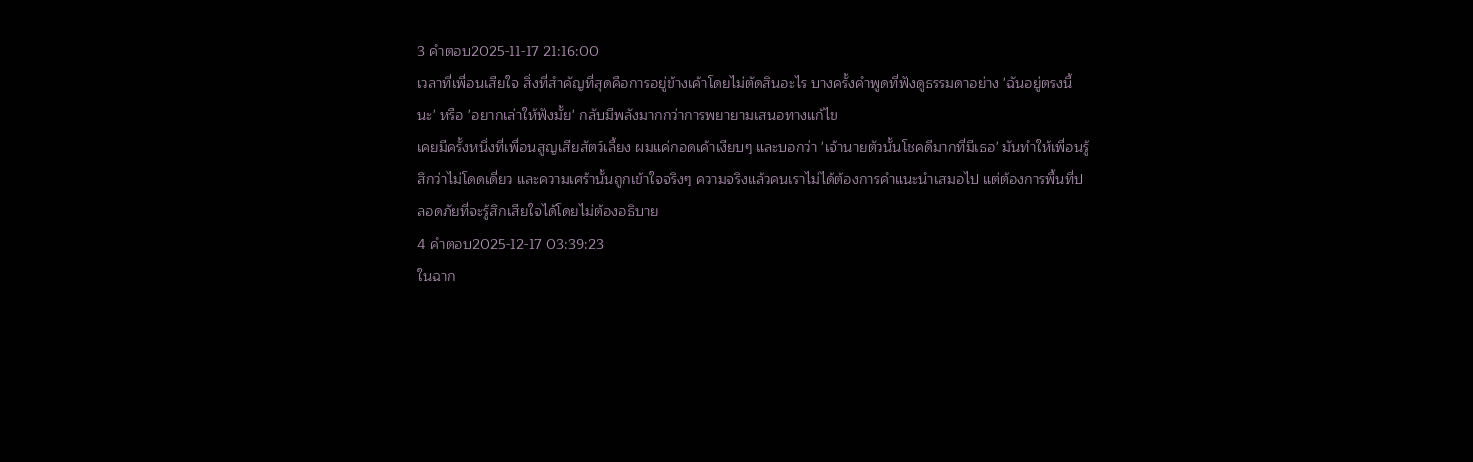3 คำตอบ2025-11-17 21:16:00
เวลาที่เพื่อนเสียใจ สิ่งที่สำคัญที่สุดคือการอยู่ข้างเค้าโดยไม่ตัดสินอะไร บางครั้งคำพูดที่ฟังดูธรรมดาอย่าง 'ฉันอยู่ตรงนี้นะ' หรือ 'อยากเล่าให้ฟังมั้ย' กลับมีพลังมากกว่าการพยายามเสนอทางแก้ไข
เคยมีครั้งหนึ่งที่เพื่อนสูญเสียสัตว์เลี้ยง ผมแค่กอดเค้าเงียบๆ และบอกว่า 'เจ้านายตัวนั้นโชคดีมากที่มีเธอ' มันทำให้เพื่อนรู้สึกว่าไม่โดดเดี่ยว และความเศร้านั้นถูกเข้าใจจริงๆ ความจริงแล้วคนเราไม่ได้ต้องการคำแนะนำเสมอไป แต่ต้องการพื้นที่ปลอดภัยที่จะรู้สึกเสียใจได้โดยไม่ต้องอธิบาย
4 คำตอบ2025-12-17 03:39:23
ในฉาก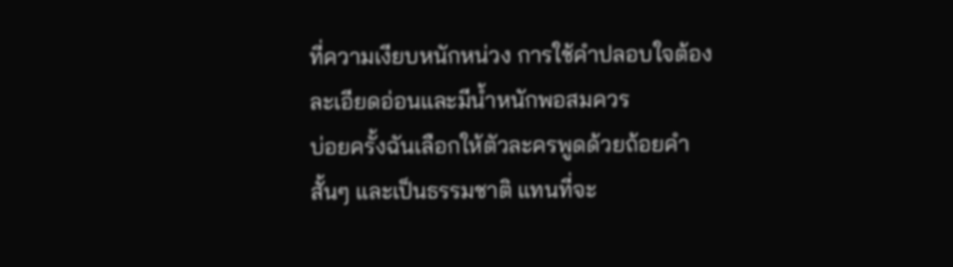ที่ความเงียบหนักหน่วง การใช้คำปลอบใจต้องละเอียดอ่อนและมีน้ำหนักพอสมควร
บ่อยครั้งฉันเลือกให้ตัวละครพูดด้วยถ้อยคำสั้นๆ และเป็นธรรมชาติ แทนที่จะ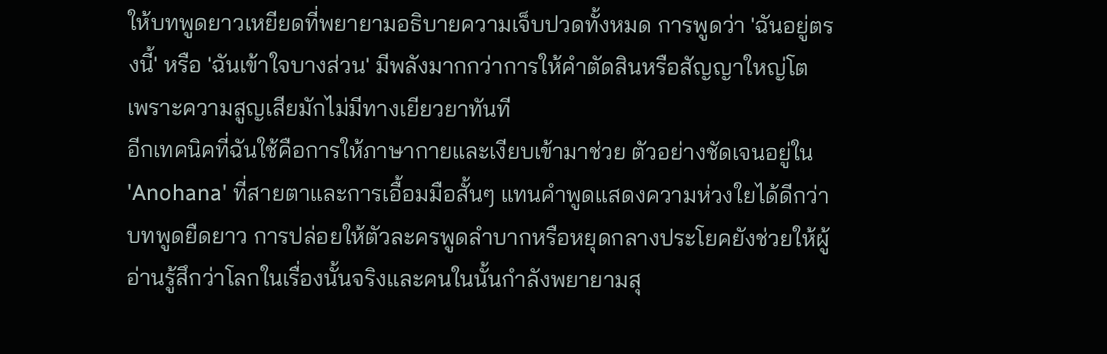ให้บทพูดยาวเหยียดที่พยายามอธิบายความเจ็บปวดทั้งหมด การพูดว่า 'ฉันอยู่ตรงนี้' หรือ 'ฉันเข้าใจบางส่วน' มีพลังมากกว่าการให้คำตัดสินหรือสัญญาใหญ่โต เพราะความสูญเสียมักไม่มีทางเยียวยาทันที
อีกเทคนิคที่ฉันใช้คือการให้ภาษากายและเงียบเข้ามาช่วย ตัวอย่างชัดเจนอยู่ใน 'Anohana' ที่สายตาและการเอื้อมมือสั้นๆ แทนคำพูดแสดงความห่วงใยได้ดีกว่าบทพูดยืดยาว การปล่อยให้ตัวละครพูดลำบากหรือหยุดกลางประโยคยังช่วยให้ผู้อ่านรู้สึกว่าโลกในเรื่องนั้นจริงและคนในนั้นกำลังพยายามสุ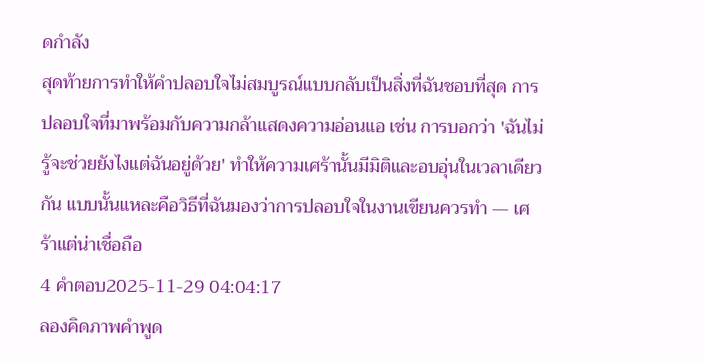ดกำลัง
สุดท้ายการทำให้คำปลอบใจไม่สมบูรณ์แบบกลับเป็นสิ่งที่ฉันชอบที่สุด การปลอบใจที่มาพร้อมกับความกล้าแสดงความอ่อนแอ เช่น การบอกว่า 'ฉันไม่รู้จะช่วยยังไงแต่ฉันอยู่ด้วย' ทำให้ความเศร้านั้นมีมิติและอบอุ่นในเวลาเดียวกัน แบบนั้นแหละคือวิธีที่ฉันมองว่าการปลอบใจในงานเขียนควรทำ — เศร้าแต่น่าเชื่อถือ
4 คำตอบ2025-11-29 04:04:17
ลองคิดภาพคำพูด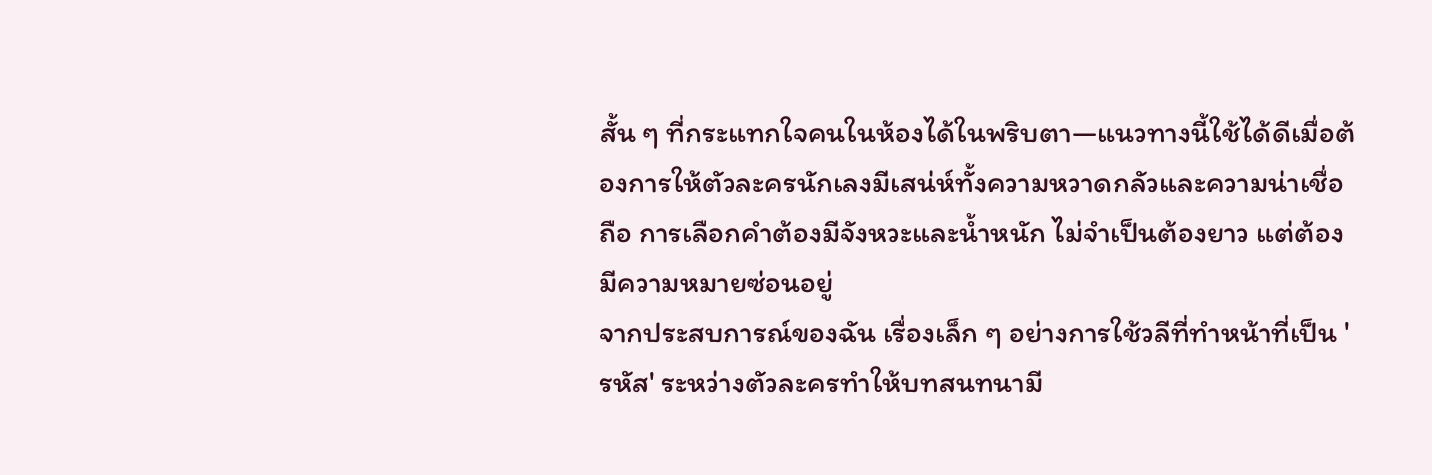สั้น ๆ ที่กระแทกใจคนในห้องได้ในพริบตา—แนวทางนี้ใช้ได้ดีเมื่อต้องการให้ตัวละครนักเลงมีเสน่ห์ทั้งความหวาดกลัวและความน่าเชื่อถือ การเลือกคำต้องมีจังหวะและน้ำหนัก ไม่จำเป็นต้องยาว แต่ต้องมีความหมายซ่อนอยู่
จากประสบการณ์ของฉัน เรื่องเล็ก ๆ อย่างการใช้วลีที่ทำหน้าที่เป็น 'รหัส' ระหว่างตัวละครทำให้บทสนทนามี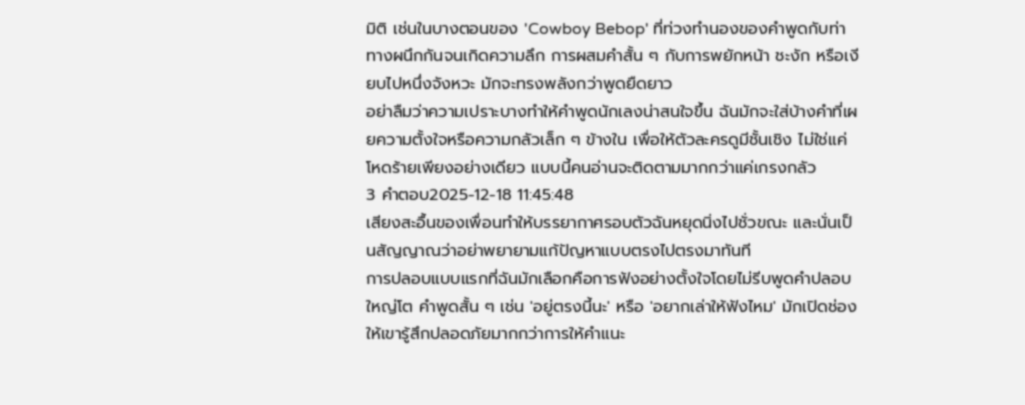มิติ เช่นในบางตอนของ 'Cowboy Bebop' ที่ท่วงทำนองของคำพูดกับท่าทางผนึกกันจนเกิดความลึก การผสมคำสั้น ๆ กับการพยักหน้า ชะงัก หรือเงียบไปหนึ่งจังหวะ มักจะทรงพลังกว่าพูดยืดยาว
อย่าลืมว่าความเปราะบางทำให้คำพูดนักเลงน่าสนใจขึ้น ฉันมักจะใส่บ้างคำที่เผยความตั้งใจหรือความกลัวเล็ก ๆ ข้างใน เพื่อให้ตัวละครดูมีชั้นเชิง ไม่ใช่แค่โหดร้ายเพียงอย่างเดียว แบบนี้คนอ่านจะติดตามมากกว่าแค่เกรงกลัว
3 คำตอบ2025-12-18 11:45:48
เสียงสะอื้นของเพื่อนทำให้บรรยากาศรอบตัวฉันหยุดนิ่งไปชั่วขณะ และนั่นเป็นสัญญาณว่าอย่าพยายามแก้ปัญหาแบบตรงไปตรงมาทันที
การปลอบแบบแรกที่ฉันมักเลือกคือการฟังอย่างตั้งใจโดยไม่รีบพูดคำปลอบใหญ่โต คำพูดสั้น ๆ เช่น 'อยู่ตรงนี้นะ' หรือ 'อยากเล่าให้ฟังไหม' มักเปิดช่องให้เขารู้สึกปลอดภัยมากกว่าการให้คำแนะ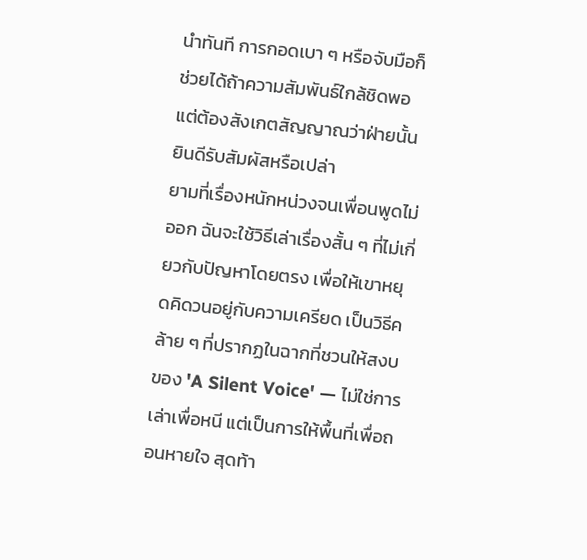นำทันที การกอดเบา ๆ หรือจับมือก็ช่วยได้ถ้าความสัมพันธ์ใกล้ชิดพอ แต่ต้องสังเกตสัญญาณว่าฝ่ายนั้นยินดีรับสัมผัสหรือเปล่า
ยามที่เรื่องหนักหน่วงจนเพื่อนพูดไม่ออก ฉันจะใช้วิธีเล่าเรื่องสั้น ๆ ที่ไม่เกี่ยวกับปัญหาโดยตรง เพื่อให้เขาหยุดคิดวนอยู่กับความเครียด เป็นวิธีคล้าย ๆ ที่ปรากฏในฉากที่ชวนให้สงบของ 'A Silent Voice' — ไม่ใช่การเล่าเพื่อหนี แต่เป็นการให้พื้นที่เพื่อถอนหายใจ สุดท้า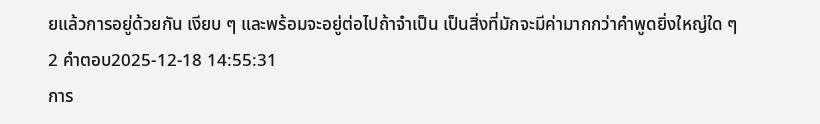ยแล้วการอยู่ด้วยกัน เงียบ ๆ และพร้อมจะอยู่ต่อไปถ้าจำเป็น เป็นสิ่งที่มักจะมีค่ามากกว่าคำพูดยิ่งใหญ่ใด ๆ
2 คำตอบ2025-12-18 14:55:31
การ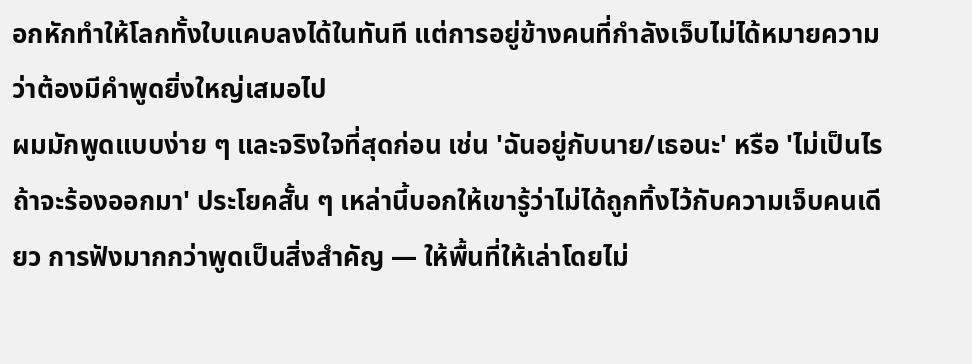อกหักทำให้โลกทั้งใบแคบลงได้ในทันที แต่การอยู่ข้างคนที่กำลังเจ็บไม่ได้หมายความว่าต้องมีคำพูดยิ่งใหญ่เสมอไป
ผมมักพูดแบบง่าย ๆ และจริงใจที่สุดก่อน เช่น 'ฉันอยู่กับนาย/เธอนะ' หรือ 'ไม่เป็นไรถ้าจะร้องออกมา' ประโยคสั้น ๆ เหล่านี้บอกให้เขารู้ว่าไม่ได้ถูกทิ้งไว้กับความเจ็บคนเดียว การฟังมากกว่าพูดเป็นสิ่งสำคัญ — ให้พื้นที่ให้เล่าโดยไม่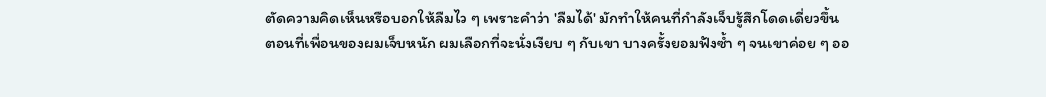ตัดความคิดเห็นหรือบอกให้ลืมไว ๆ เพราะคำว่า 'ลืมได้' มักทำให้คนที่กำลังเจ็บรู้สึกโดดเดี่ยวขึ้น ตอนที่เพื่อนของผมเจ็บหนัก ผมเลือกที่จะนั่งเงียบ ๆ กับเขา บางครั้งยอมฟังซ้ำ ๆ จนเขาค่อย ๆ ออ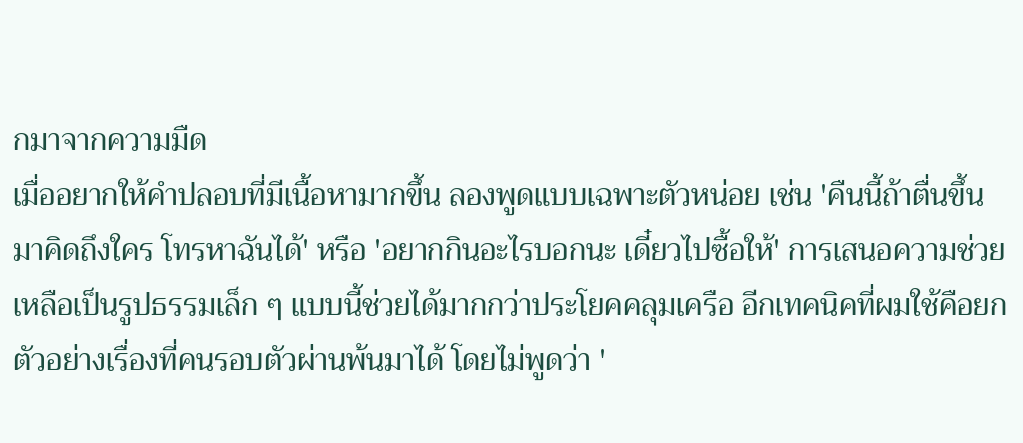กมาจากความมืด
เมื่ออยากให้คำปลอบที่มีเนื้อหามากขึ้น ลองพูดแบบเฉพาะตัวหน่อย เช่น 'คืนนี้ถ้าตื่นขึ้นมาคิดถึงใคร โทรหาฉันได้' หรือ 'อยากกินอะไรบอกนะ เดี๋ยวไปซื้อให้' การเสนอความช่วยเหลือเป็นรูปธรรมเล็ก ๆ แบบนี้ช่วยได้มากกว่าประโยคคลุมเครือ อีกเทคนิคที่ผมใช้คือยกตัวอย่างเรื่องที่คนรอบตัวผ่านพ้นมาได้ โดยไม่พูดว่า '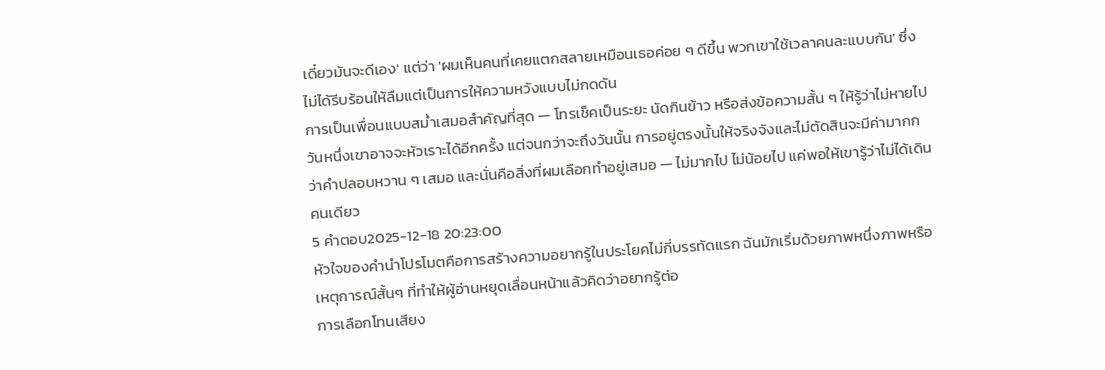เดี๋ยวมันจะดีเอง' แต่ว่า 'ผมเห็นคนที่เคยแตกสลายเหมือนเธอค่อย ๆ ดีขึ้น พวกเขาใช้เวลาคนละแบบกัน' ซึ่งไม่ได้รีบร้อนให้ลืมแต่เป็นการให้ความหวังแบบไม่กดดัน
การเป็นเพื่อนแบบสม่ำเสมอสำคัญที่สุด — โทรเช็คเป็นระยะ นัดกินข้าว หรือส่งข้อความสั้น ๆ ให้รู้ว่าไม่หายไป วันหนึ่งเขาอาจจะหัวเราะได้อีกครั้ง แต่จนกว่าจะถึงวันนั้น การอยู่ตรงนั้นให้จริงจังและไม่ตัดสินจะมีค่ามากกว่าคำปลอบหวาน ๆ เสมอ และนั่นคือสิ่งที่ผมเลือกทำอยู่เสมอ — ไม่มากไป ไม่น้อยไป แค่พอให้เขารู้ว่าไม่ได้เดินคนเดียว
5 คำตอบ2025-12-18 20:23:00
หัวใจของคํานําโปรโมตคือการสร้างความอยากรู้ในประโยคไม่กี่บรรทัดแรก ฉันมักเริ่มด้วยภาพหนึ่งภาพหรือเหตุการณ์สั้นๆ ที่ทำให้ผู้อ่านหยุดเลื่อนหน้าแล้วคิดว่าอยากรู้ต่อ
การเลือกโทนเสียง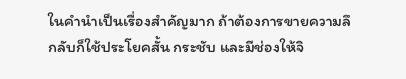ในคํานําเป็นเรื่องสำคัญมาก ถ้าต้องการขายความลึกลับก็ใช้ประโยคสั้น กระชับ และมีช่องให้จิ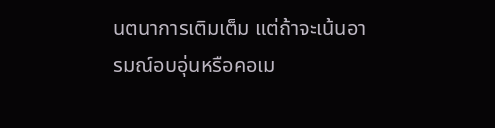นตนาการเติมเต็ม แต่ถ้าจะเน้นอารมณ์อบอุ่นหรือคอเม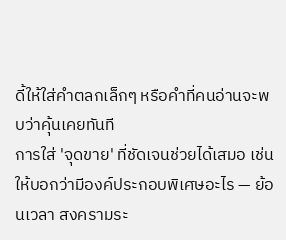ดี้ให้ใส่คำตลกเล็กๆ หรือคำที่คนอ่านจะพบว่าคุ้นเคยทันที
การใส่ 'จุดขาย' ที่ชัดเจนช่วยได้เสมอ เช่น ให้บอกว่ามีองค์ประกอบพิเศษอะไร — ย้อนเวลา สงครามระ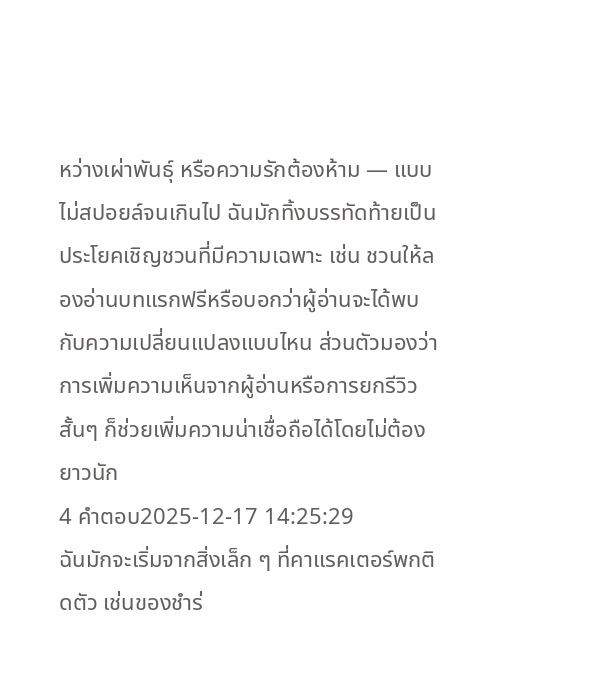หว่างเผ่าพันธุ์ หรือความรักต้องห้าม — แบบไม่สปอยล์จนเกินไป ฉันมักทิ้งบรรทัดท้ายเป็นประโยคเชิญชวนที่มีความเฉพาะ เช่น ชวนให้ลองอ่านบทแรกฟรีหรือบอกว่าผู้อ่านจะได้พบกับความเปลี่ยนแปลงแบบไหน ส่วนตัวมองว่าการเพิ่มความเห็นจากผู้อ่านหรือการยกรีวิวสั้นๆ ก็ช่วยเพิ่มความน่าเชื่อถือได้โดยไม่ต้องยาวนัก
4 คำตอบ2025-12-17 14:25:29
ฉันมักจะเริ่มจากสิ่งเล็ก ๆ ที่คาแรคเตอร์พกติดตัว เช่นของชำร่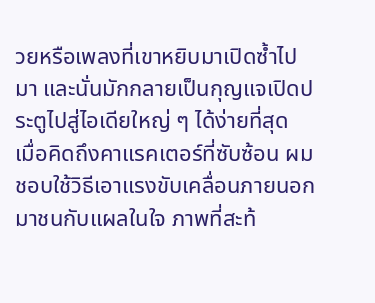วยหรือเพลงที่เขาหยิบมาเปิดซ้ำไปมา และนั่นมักกลายเป็นกุญแจเปิดประตูไปสู่ไอเดียใหญ่ ๆ ได้ง่ายที่สุด
เมื่อคิดถึงคาแรคเตอร์ที่ซับซ้อน ผมชอบใช้วิธีเอาแรงขับเคลื่อนภายนอกมาชนกับแผลในใจ ภาพที่สะท้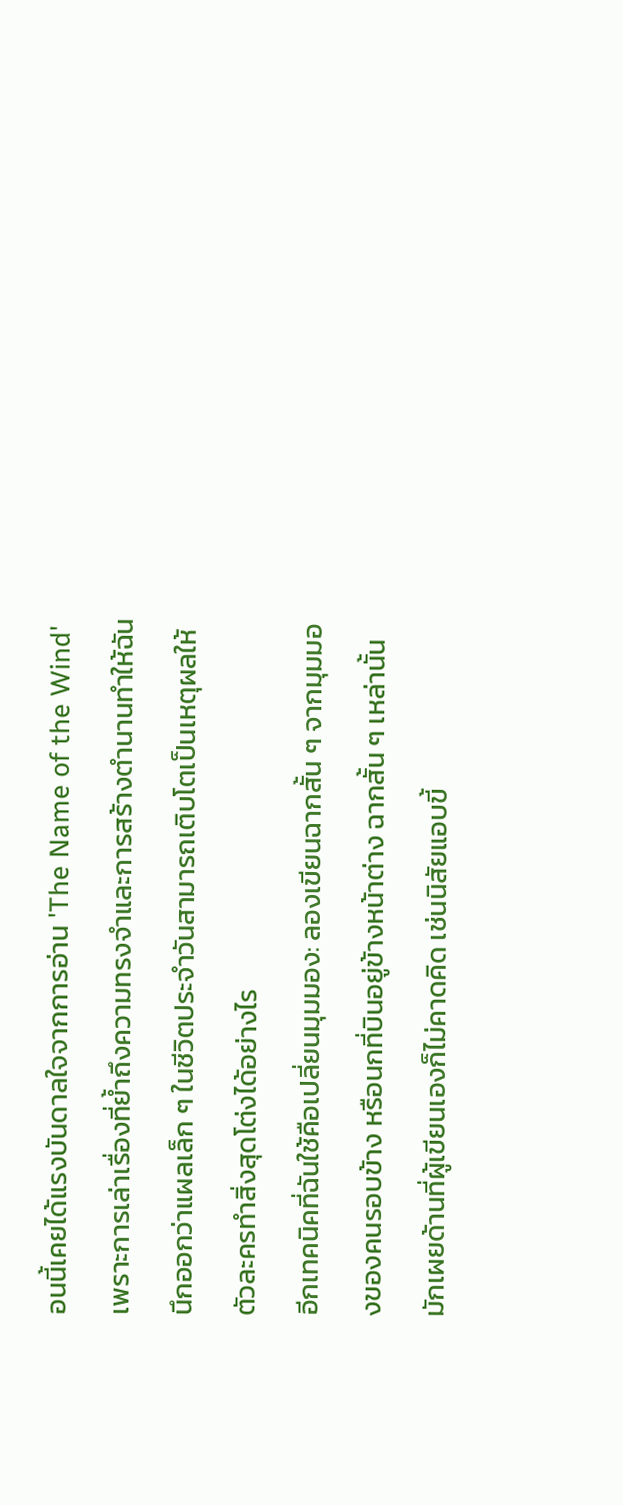อนนี้เคยได้แรงบันดาลใจจากการอ่าน 'The Name of the Wind' เพราะการเล่าเรื่องที่ย้ำถึงความทรงจำและการสร้างตำนานทำให้ฉันนึกออกว่าแผลเล็ก ๆ ในชีวิตประจำวันสามารถเติบโตเป็นเหตุผลให้ตัวละครทำสิ่งสุดโต่งได้อย่างไร
อีกเทคนิคที่ฉันใช้คือเปลี่ยนมุมมอง: ลองเขียนฉากสั้น ๆ จากมุมมองของคนรอบข้าง หรือนกที่บินอยู่ข้างหน้าต่าง ฉากสั้น ๆ เหล่านั้นมักเผยด้านที่ผู้เขียนเองก็ไม่คาดคิด เช่นนิสัยแอบขี้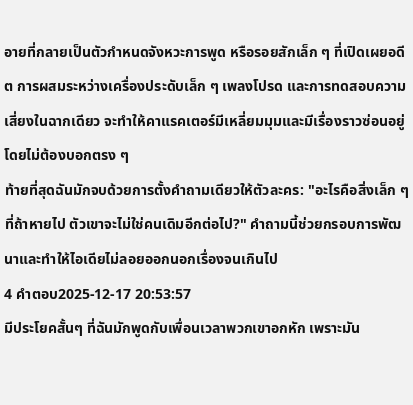อายที่กลายเป็นตัวกำหนดจังหวะการพูด หรือรอยสักเล็ก ๆ ที่เปิดเผยอดีต การผสมระหว่างเครื่องประดับเล็ก ๆ เพลงโปรด และการทดสอบความเสี่ยงในฉากเดียว จะทำให้คาแรคเตอร์มีเหลี่ยมมุมและมีเรื่องราวซ่อนอยู่โดยไม่ต้องบอกตรง ๆ
ท้ายที่สุดฉันมักจบด้วยการตั้งคำถามเดียวให้ตัวละคร: "อะไรคือสิ่งเล็ก ๆ ที่ถ้าหายไป ตัวเขาจะไม่ใช่คนเดิมอีกต่อไป?" คำถามนี้ช่วยกรอบการพัฒนาและทำให้ไอเดียไม่ลอยออกนอกเรื่องจนเกินไป
4 คำตอบ2025-12-17 20:53:57
มีประโยคสั้นๆ ที่ฉันมักพูดกับเพื่อนเวลาพวกเขาอกหัก เพราะมัน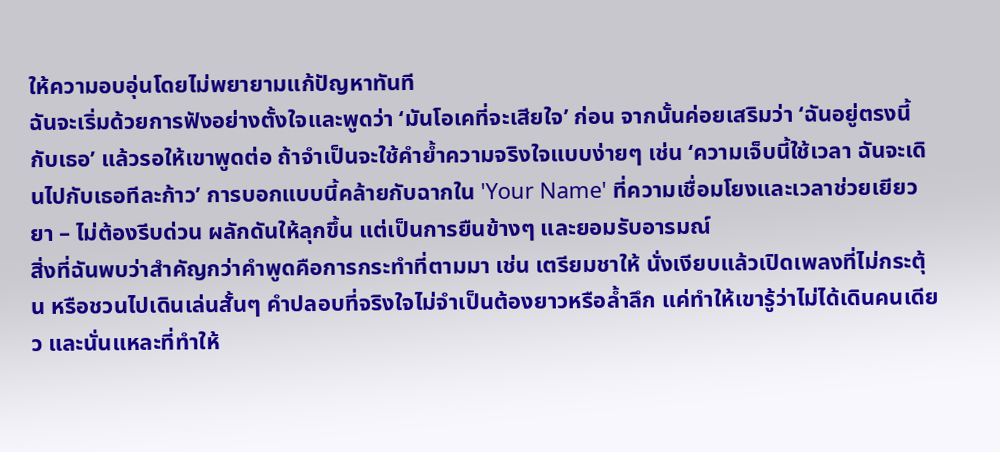ให้ความอบอุ่นโดยไม่พยายามแก้ปัญหาทันที
ฉันจะเริ่มด้วยการฟังอย่างตั้งใจและพูดว่า ‘มันโอเคที่จะเสียใจ’ ก่อน จากนั้นค่อยเสริมว่า ‘ฉันอยู่ตรงนี้กับเธอ’ แล้วรอให้เขาพูดต่อ ถ้าจำเป็นจะใช้คำย้ำความจริงใจแบบง่ายๆ เช่น ‘ความเจ็บนี้ใช้เวลา ฉันจะเดินไปกับเธอทีละก้าว’ การบอกแบบนี้คล้ายกับฉากใน 'Your Name' ที่ความเชื่อมโยงและเวลาช่วยเยียวยา – ไม่ต้องรีบด่วน ผลักดันให้ลุกขึ้น แต่เป็นการยืนข้างๆ และยอมรับอารมณ์
สิ่งที่ฉันพบว่าสำคัญกว่าคำพูดคือการกระทำที่ตามมา เช่น เตรียมชาให้ นั่งเงียบแล้วเปิดเพลงที่ไม่กระตุ้น หรือชวนไปเดินเล่นสั้นๆ คำปลอบที่จริงใจไม่จำเป็นต้องยาวหรือล้ำลึก แค่ทำให้เขารู้ว่าไม่ได้เดินคนเดียว และนั่นแหละที่ทำให้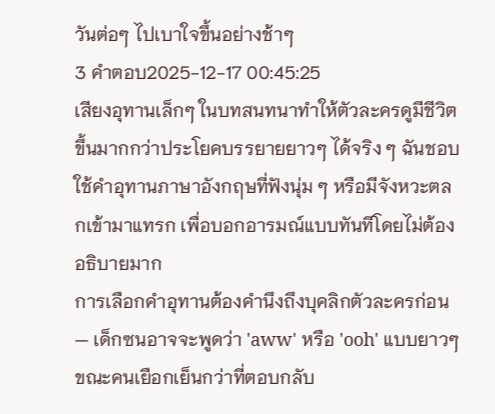วันต่อๆ ไปเบาใจขึ้นอย่างช้าๆ
3 คำตอบ2025-12-17 00:45:25
เสียงอุทานเล็กๆ ในบทสนทนาทำให้ตัวละครดูมีชีวิตขึ้นมากกว่าประโยคบรรยายยาวๆ ได้จริง ๆ ฉันชอบใช้คำอุทานภาษาอังกฤษที่ฟังนุ่ม ๆ หรือมีจังหวะตลกเข้ามาแทรก เพื่อบอกอารมณ์แบบทันทีโดยไม่ต้องอธิบายมาก
การเลือกคำอุทานต้องคำนึงถึงบุคลิกตัวละครก่อน — เด็กซนอาจจะพูดว่า 'aww' หรือ 'ooh' แบบยาวๆ ขณะคนเยือกเย็นกว่าที่ตอบกลับ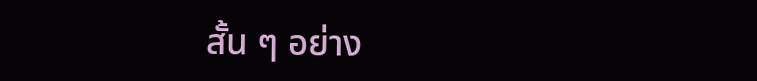สั้น ๆ อย่าง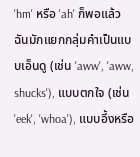'hm' หรือ 'ah' ก็พอแล้ว ฉันมักแยกกลุ่มคำเป็นแบบเอ็นดู (เช่น 'aww', 'aww, shucks'), แบบตกใจ (เช่น 'eek', 'whoa'), แบบอึ้งหรือ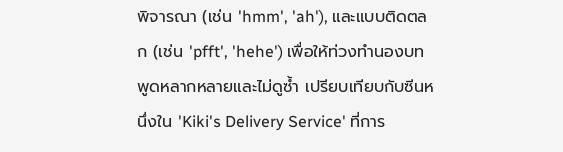พิจารณา (เช่น 'hmm', 'ah'), และแบบติดตลก (เช่น 'pfft', 'hehe') เพื่อให้ท่วงทำนองบทพูดหลากหลายและไม่ดูซ้ำ เปรียบเทียบกับซีนหนึ่งใน 'Kiki's Delivery Service' ที่การ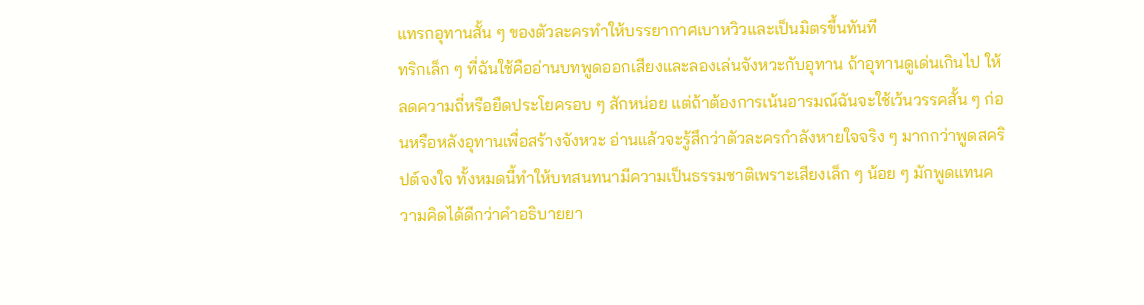แทรกอุทานสั้น ๆ ของตัวละครทำให้บรรยากาศเบาหวิวและเป็นมิตรขึ้นทันที
ทริกเล็ก ๆ ที่ฉันใช้คืออ่านบทพูดออกเสียงและลองเล่นจังหวะกับอุทาน ถ้าอุทานดูเด่นเกินไป ให้ลดความถี่หรือยืดประโยครอบ ๆ สักหน่อย แต่ถ้าต้องการเน้นอารมณ์ฉันจะใช้เว้นวรรคสั้น ๆ ก่อนหรือหลังอุทานเพื่อสร้างจังหวะ อ่านแล้วจะรู้สึกว่าตัวละครกำลังหายใจจริง ๆ มากกว่าพูดสคริปต์จงใจ ทั้งหมดนี้ทำให้บทสนทนามีความเป็นธรรมชาติเพราะเสียงเล็ก ๆ น้อย ๆ มักพูดแทนความคิดได้ดีกว่าคำอธิบายยา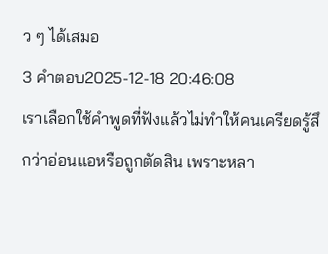ว ๆ ได้เสมอ
3 คำตอบ2025-12-18 20:46:08
เราเลือกใช้คำพูดที่ฟังแล้วไม่ทำให้คนเครียดรู้สึกว่าอ่อนแอหรือถูกตัดสิน เพราะหลา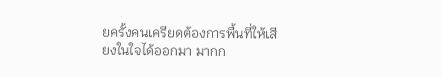ยครั้งคนเครียดต้องการพื้นที่ให้เสียงในใจได้ออกมา มากก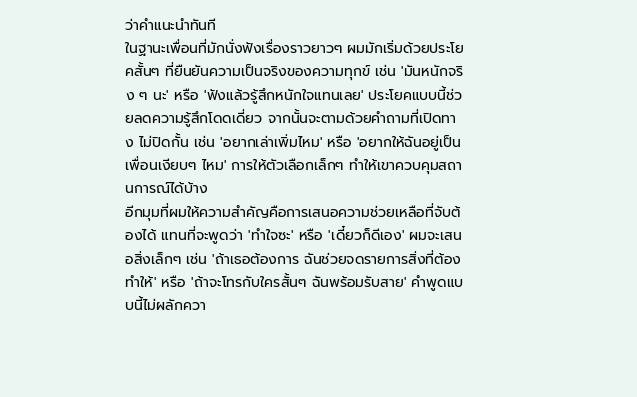ว่าคำแนะนำทันที
ในฐานะเพื่อนที่มักนั่งฟังเรื่องราวยาวๆ ผมมักเริ่มด้วยประโยคสั้นๆ ที่ยืนยันความเป็นจริงของความทุกข์ เช่น 'มันหนักจริง ๆ นะ' หรือ 'ฟังแล้วรู้สึกหนักใจแทนเลย' ประโยคแบบนี้ช่วยลดความรู้สึกโดดเดี่ยว จากนั้นจะตามด้วยคำถามที่เปิดทาง ไม่ปิดกั้น เช่น 'อยากเล่าเพิ่มไหม' หรือ 'อยากให้ฉันอยู่เป็นเพื่อนเงียบๆ ไหม' การให้ตัวเลือกเล็กๆ ทำให้เขาควบคุมสถานการณ์ได้บ้าง
อีกมุมที่ผมให้ความสำคัญคือการเสนอความช่วยเหลือที่จับต้องได้ แทนที่จะพูดว่า 'ทำใจซะ' หรือ 'เดี๋ยวก็ดีเอง' ผมจะเสนอสิ่งเล็กๆ เช่น 'ถ้าเธอต้องการ ฉันช่วยจดรายการสิ่งที่ต้องทำให้' หรือ 'ถ้าจะโทรกับใครสั้นๆ ฉันพร้อมรับสาย' คำพูดแบบนี้ไม่ผลักควา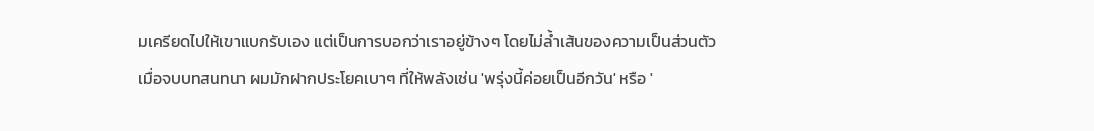มเครียดไปให้เขาแบกรับเอง แต่เป็นการบอกว่าเราอยู่ข้างๆ โดยไม่ล้ำเส้นของความเป็นส่วนตัว
เมื่อจบบทสนทนา ผมมักฝากประโยคเบาๆ ที่ให้พลังเช่น 'พรุ่งนี้ค่อยเป็นอีกวัน' หรือ '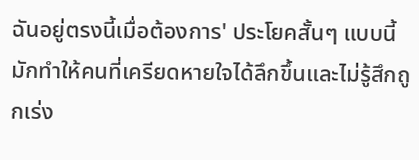ฉันอยู่ตรงนี้เมื่อต้องการ' ประโยคสั้นๆ แบบนี้มักทำให้คนที่เครียดหายใจได้ลึกขึ้นและไม่รู้สึกถูกเร่ง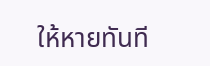ให้หายทันที